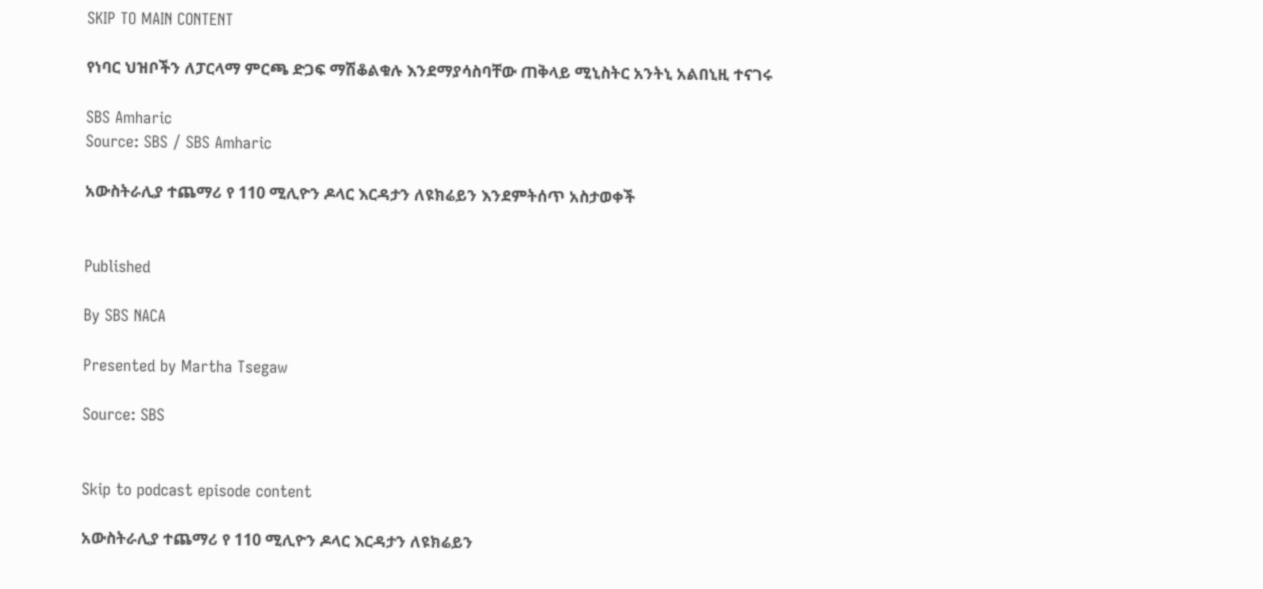SKIP TO MAIN CONTENT

የነባር ህዝቦችን ለፓርላማ ምርጫ ድጋፍ ማሽቆልቁሉ እንደማያሳስባቸው ጠቅላይ ሚኒስትር አንትኒ አልበኒዚ ተናገሩ

SBS Amharic
Source: SBS / SBS Amharic

አውስትራሊያ ተጨማሪ የ 110 ሚሊዮን ዶላር እርዳታን ለዩክሬይን እንደምትሰጥ አስታወቀች


Published

By SBS NACA

Presented by Martha Tsegaw

Source: SBS


Skip to podcast episode content

አውስትራሊያ ተጨማሪ የ 110 ሚሊዮን ዶላር እርዳታን ለዩክሬይን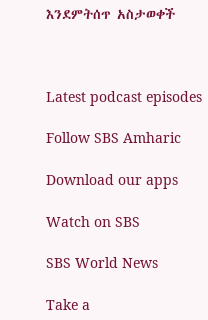እንደምትሰጥ አስታወቀች



Latest podcast episodes

Follow SBS Amharic

Download our apps

Watch on SBS

SBS World News

Take a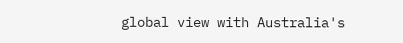global view with Australia's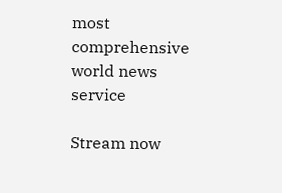most comprehensive world news service

Stream now